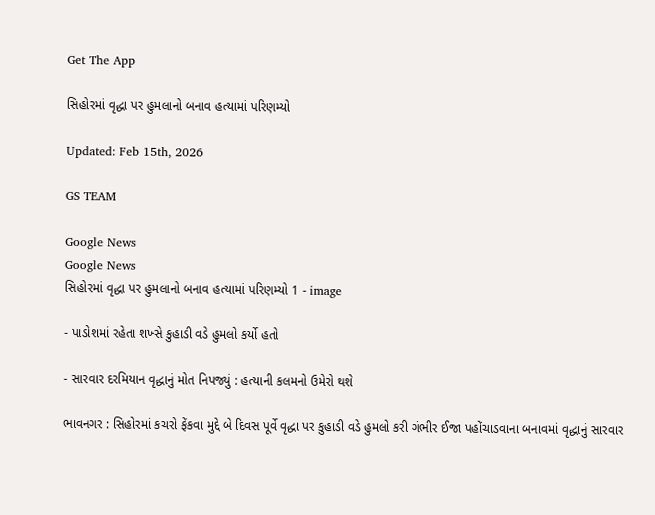Get The App

સિહોરમાં વૃદ્ધા પર હુમલાનો બનાવ હત્યામાં પરિણમ્યો

Updated: Feb 15th, 2026

GS TEAM

Google News
Google News
સિહોરમાં વૃદ્ધા પર હુમલાનો બનાવ હત્યામાં પરિણમ્યો 1 - image

- પાડોશમાં રહેતા શખ્સે કુહાડી વડે હુમલો કર્યો હતો

- સારવાર દરમિયાન વૃદ્ધાનું મોત નિપજ્યું : હત્યાની કલમનો ઉમેરો થશે

ભાવનગર : સિહોરમાં કચરો ફેંકવા મુદ્દે બે દિવસ પૂર્વે વૃદ્ધા પર કુહાડી વડે હુમલો કરી ગંભીર ઈજા પહોંચાડવાના બનાવમાં વૃદ્ધાનું સારવાર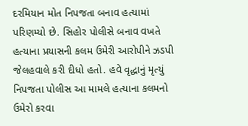દરમિયાન મોત નિપજતા બનાવ હત્યામાં પરિણમ્યો છે. સિહોર પોલીસે બનાવ વખતે હત્યાના પ્રયાસની કલમ ઉમેરી આરોપીને ઝડપી જેલહવાલે કરી દીધો હતો. હવે વૃદ્ધાનું મૃત્યું નિપજતા પોલીસ આ મામલે હત્યાના કલમનો ઉમેરો કરવા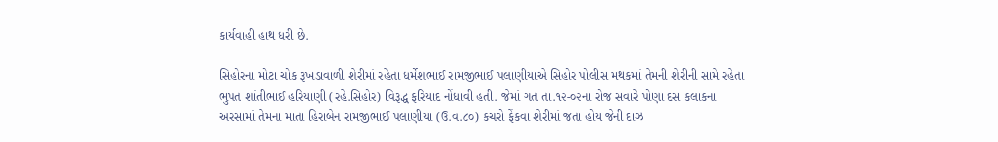કાર્યવાહી હાથ ધરી છે.

સિહોરના મોટા ચોક રૂખડાવાળી શેરીમાં રહેતા ધર્મેશભાઈ રામજીભાઈ પલાણીયાએ સિહોર પોલીસ મથકમાં તેમની શેરીની સામે રહેતા ભુપત શાંતીભાઈ હરિયાણી (રહે.સિહોર) વિરૂદ્ધ ફરિયાદ નોંધાવી હતી. જેમાં ગત તા.૧૨-૦૨ના રોજ સવારે પોણા દસ કલાકના અરસામાં તેમના માતા હિરાબેન રામજીભાઈ પલાણીયા (ઉ.વ.૮૦) કચરો ફેંકવા શેરીમાં જતા હોય જેની દાઝ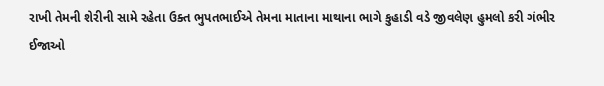રાખી તેમની શેરીની સામે રહેતા ઉક્ત ભુપતભાઈએ તેમના માતાના માથાના ભાગે કુહાડી વડે જીવલેણ હુમલો કરી ગંભીર ઈજાઓ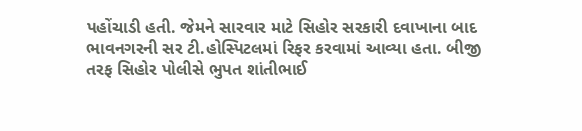પહોંચાડી હતી. જેમને સારવાર માટે સિહોર સરકારી દવાખાના બાદ ભાવનગરની સર ટી.હોસ્પિટલમાં રિફર કરવામાં આવ્યા હતા. બીજી તરફ સિહોર પોલીસે ભુપત શાંતીભાઈ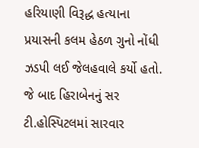હરિયાણી વિરૂદ્ધ હત્યાના પ્રયાસની કલમ હેઠળ ગુનો નોંધી ઝડપી લઈ જેલહવાલે કર્યો હતો. જે બાદ હિરાબેનનું સર ટી.હોસ્પિટલમાં સારવાર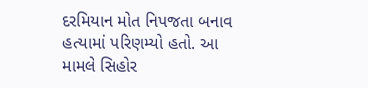દરમિયાન મોત નિપજતા બનાવ હત્યામાં પરિણમ્યો હતો. આ મામલે સિહોર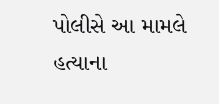પોલીસે આ મામલે હત્યાના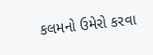કલમનો ઉમેરો કરવા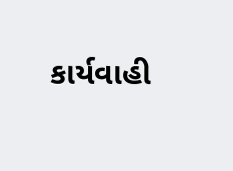કાર્યવાહી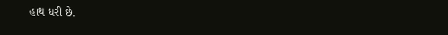હાથ ધરી છે.